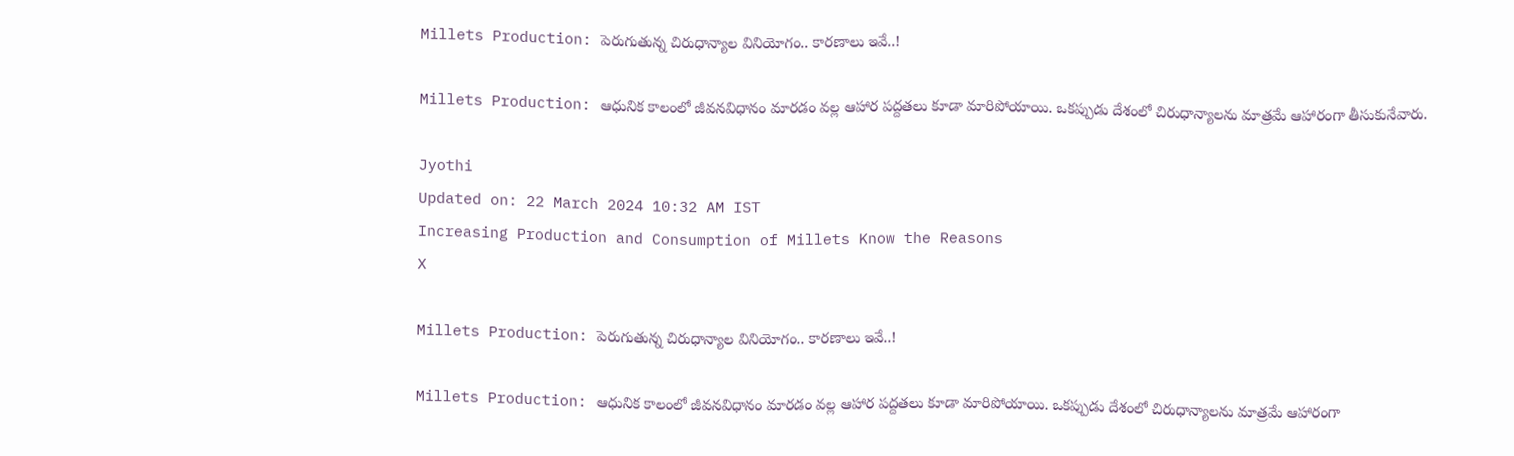Millets Production: పెరుగుతున్న చిరుధాన్యాల వినియోగం.. కారణాలు ఇవే..!

Millets Production: ఆధునిక కాలంలో జీవనవిధానం మారడం వల్ల ఆహార పద్దతలు కూడా మారిపోయాయి. ఒకప్పుడు దేశంలో చిరుధాన్యాలను మాత్రమే ఆహారంగా తీసుకునేవారు.

Jyothi
Updated on: 22 March 2024 10:32 AM IST
Increasing Production and Consumption of Millets Know the Reasons
X

Millets Production: పెరుగుతున్న చిరుధాన్యాల వినియోగం.. కారణాలు ఇవే..!

Millets Production: ఆధునిక కాలంలో జీవనవిధానం మారడం వల్ల ఆహార పద్దతలు కూడా మారిపోయాయి. ఒకప్పుడు దేశంలో చిరుధాన్యాలను మాత్రమే ఆహారంగా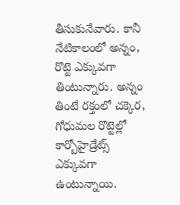తీసుకునేవారు. కానీ నేటికాలంలో అన్నం, రొట్టె ఎక్కువగా తింటున్నారు. అన్నం తింటే రక్తంలో చక్కెర, గోధుమల రొట్టెల్లో కార్బోహైడ్రేట్స్‌ ఎక్కువగా ఉంటున్నాయి.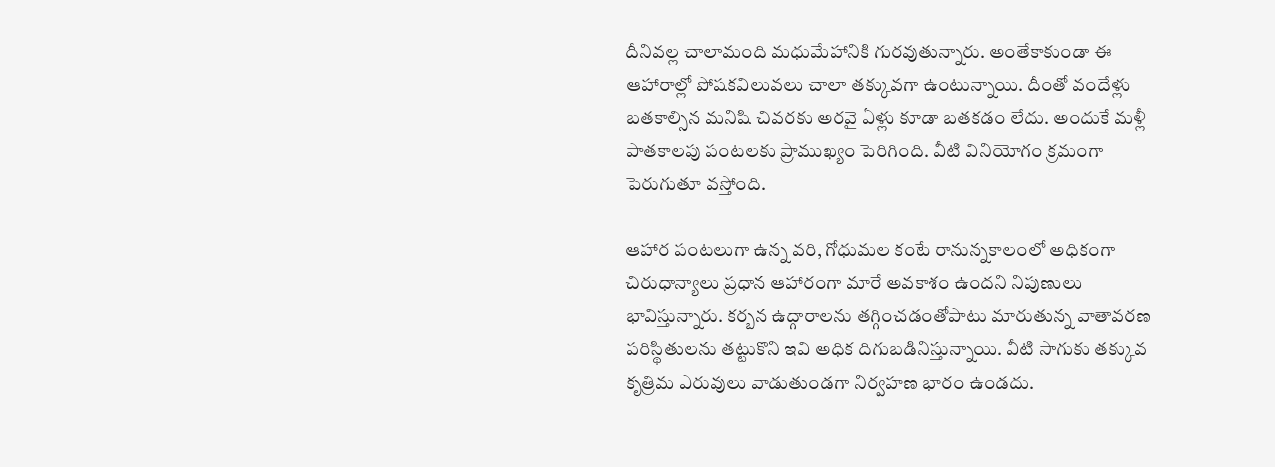దీనివల్ల చాలామంది మధుమేహానికి గురవుతున్నారు. అంతేకాకుండా ఈ ఆహారాల్లో పోషకవిలువలు చాలా తక్కువగా ఉంటున్నాయి. దీంతో వందేళ్లు బతకాల్సిన మనిషి చివరకు అరవై ఏళ్లు కూడా బతకడం లేదు. అందుకే మళ్లీ పాతకాలపు పంటలకు ప్రాముఖ్యం పెరిగింది. వీటి వినియోగం క్రమంగా పెరుగుతూ వస్తోంది.

ఆహార పంటలుగా ఉన్న వరి, గోధుమల కంటే రానున్నకాలంలో అధికంగా చిరుధాన్యాలు ప్రధాన ఆహారంగా మారే అవకాశం ఉందని నిపుణులు భావిస్తున్నారు. కర్బన ఉద్గారాలను తగ్గించడంతోపాటు మారుతున్న వాతావరణ పరిస్థితులను తట్టుకొని ఇవి అధిక దిగుబడినిస్తున్నాయి. వీటి సాగుకు తక్కువ కృత్రిమ ఎరువులు వాడుతుండగా నిర్వహణ భారం ఉండదు.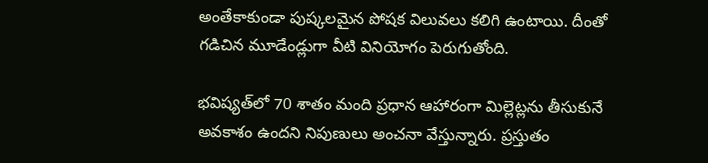అంతేకాకుండా పుష్కలమైన పోషక విలువలు కలిగి ఉంటాయి. దీంతో గడిచిన మూడేండ్లుగా వీటి వినియోగం పెరుగుతోంది.

భవిష్యత్‌లో 70 శాతం మంది ప్రధాన ఆహారంగా మిల్లెట్లను తీసుకునే అవకాశం ఉందని నిపుణులు అంచనా వేస్తున్నారు. ప్రస్తుతం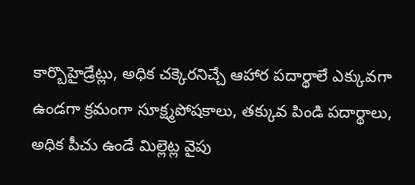కార్బొహైడ్రేట్లు, అధిక చక్కెరనిచ్చే ఆహార పదార్థాలే ఎక్కువగా ఉండగా క్రమంగా సూక్ష్మపోషకాలు, తక్కువ పిండి పదార్థాలు, అధిక పీచు ఉండే మిల్లెట్ల వైపు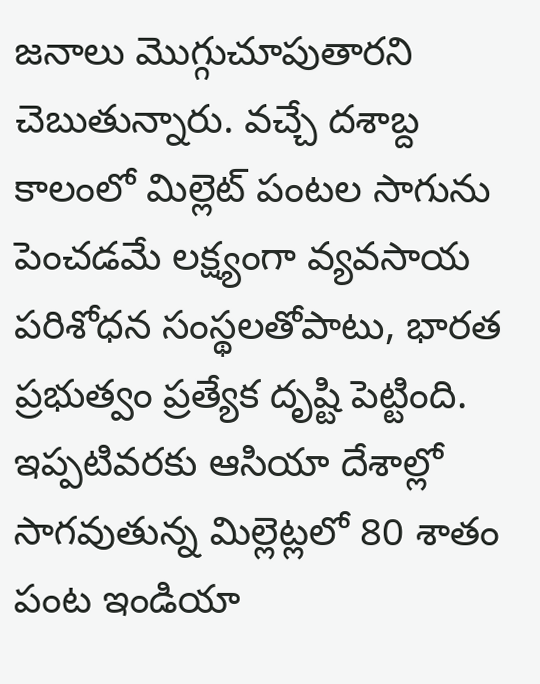జనాలు మొగ్గుచూపుతారని చెబుతున్నారు. వచ్చే దశాబ్ద కాలంలో మిల్లెట్‌ పంటల సాగును పెంచడమే లక్ష్యంగా వ్యవసాయ పరిశోధన సంస్థలతోపాటు, భారత ప్రభుత్వం ప్రత్యేక దృష్టి పెట్టింది. ఇప్పటివరకు ఆసియా దేశాల్లో సాగవుతున్న మిల్లెట్లలో 80 శాతం పంట ఇండియా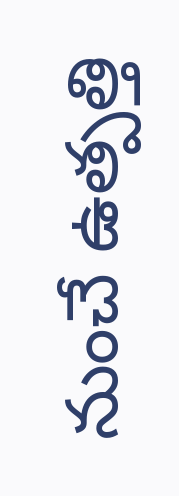నుంచే ఉత్పత్తి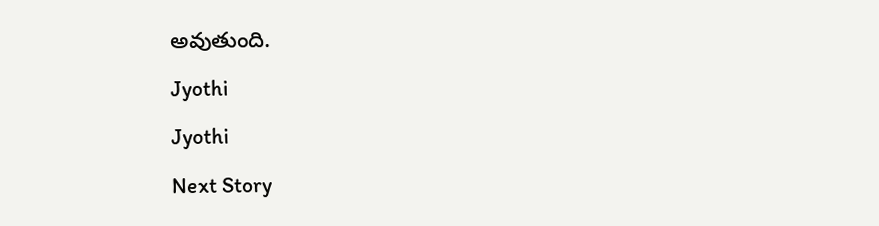అవుతుంది.

Jyothi

Jyothi

Next Story